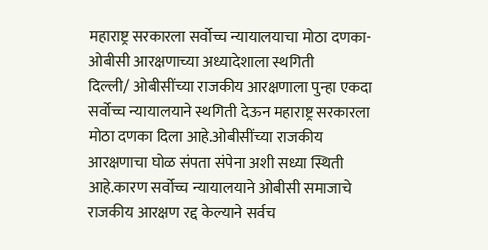महाराष्ट्र सरकारला सर्वोच्च न्यायालयाचा मोठा दणका- ओबीसी आरक्षणाच्या अध्यादेशाला स्थगिती
दिल्ली/ ओबीसींच्या राजकीय आरक्षणाला पुन्हा एकदा सर्वोच्च न्यायालयाने स्थगिती देऊन महाराष्ट्र सरकारला मोठा दणका दिला आहे.ओबीसींच्या राजकीय आरक्षणाचा घोळ संपता संपेना अशी सध्या स्थिती आहे.कारण सर्वोच्च न्यायालयाने ओबीसी समाजाचे राजकीय आरक्षण रद्द केल्याने सर्वच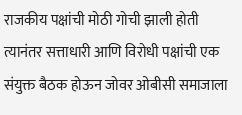राजकीय पक्षांची मोठी गोची झाली होती त्यानंतर सत्ताधारी आणि विरोधी पक्षांची एक संयुक्त बैठक होऊन जोवर ओबीसी समाजाला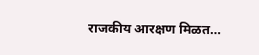राजकीय आरक्षण मिळत…